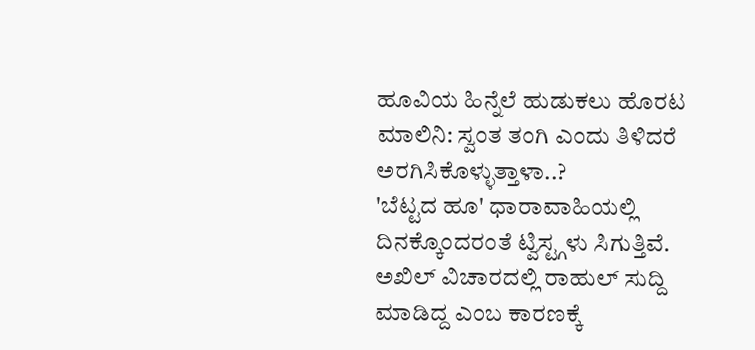ಹೂವಿಯ ಹಿನ್ನೆಲೆ ಹುಡುಕಲು ಹೊರಟ ಮಾಲಿನಿ: ಸ್ವಂತ ತಂಗಿ ಎಂದು ತಿಳಿದರೆ ಅರಗಿಸಿಕೊಳ್ಳುತ್ತಾಳಾ..?
'ಬೆಟ್ಟದ ಹೂ' ಧಾರಾವಾಹಿಯಲ್ಲಿ ದಿನಕ್ಕೊಂದರಂತೆ ಟ್ವಿಸ್ಟ್ಗಳು ಸಿಗುತ್ತಿವೆ. ಅಖಿಲ್ ವಿಚಾರದಲ್ಲಿ ರಾಹುಲ್ ಸುದ್ದಿ ಮಾಡಿದ್ದ ಎಂಬ ಕಾರಣಕ್ಕೆ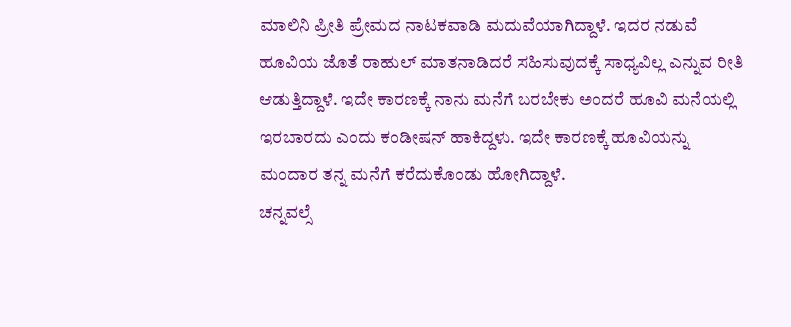ಮಾಲಿನಿ ಪ್ರೀತಿ ಪ್ರೇಮದ ನಾಟಕವಾಡಿ ಮದುವೆಯಾಗಿದ್ದಾಳೆ. ಇದರ ನಡುವೆ ಹೂವಿಯ ಜೊತೆ ರಾಹುಲ್ ಮಾತನಾಡಿದರೆ ಸಹಿಸುವುದಕ್ಕೆ ಸಾಧ್ಯವಿಲ್ಲ ಎನ್ನುವ ರೀತಿ ಆಡುತ್ತಿದ್ದಾಳೆ. ಇದೇ ಕಾರಣಕ್ಕೆ ನಾನು ಮನೆಗೆ ಬರಬೇಕು ಅಂದರೆ ಹೂವಿ ಮನೆಯಲ್ಲಿ ಇರಬಾರದು ಎಂದು ಕಂಡೀಷನ್ ಹಾಕಿದ್ದಳು. ಇದೇ ಕಾರಣಕ್ಕೆ ಹೂವಿಯನ್ನು ಮಂದಾರ ತನ್ನ ಮನೆಗೆ ಕರೆದುಕೊಂಡು ಹೋಗಿದ್ದಾಳೆ.
ಚನ್ನವಲ್ಸೆ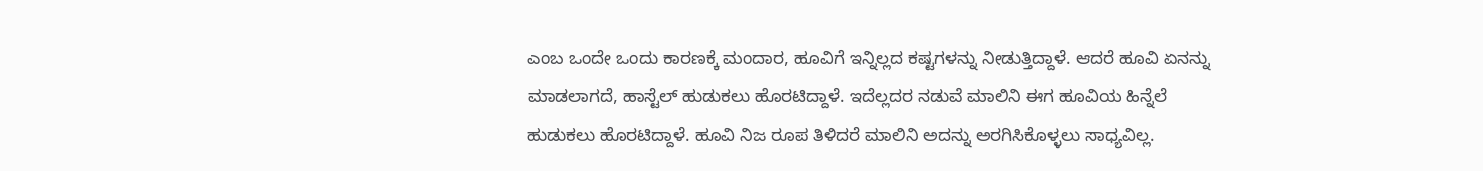ಎಂಬ ಒಂದೇ ಒಂದು ಕಾರಣಕ್ಕೆ ಮಂದಾರ, ಹೂವಿಗೆ ಇನ್ನಿಲ್ಲದ ಕಷ್ಟಗಳನ್ನು ನೀಡುತ್ತಿದ್ದಾಳೆ. ಆದರೆ ಹೂವಿ ಏನನ್ನು ಮಾಡಲಾಗದೆ, ಹಾಸ್ಟೆಲ್ ಹುಡುಕಲು ಹೊರಟಿದ್ದಾಳೆ. ಇದೆಲ್ಲದರ ನಡುವೆ ಮಾಲಿನಿ ಈಗ ಹೂವಿಯ ಹಿನ್ನೆಲೆ ಹುಡುಕಲು ಹೊರಟಿದ್ದಾಳೆ. ಹೂವಿ ನಿಜ ರೂಪ ತಿಳಿದರೆ ಮಾಲಿನಿ ಅದನ್ನು ಅರಗಿಸಿಕೊಳ್ಳಲು ಸಾಧ್ಯವಿಲ್ಲ.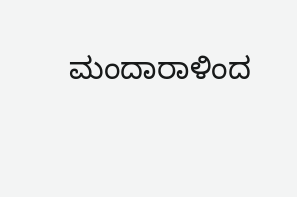ಮಂದಾರಾಳಿಂದ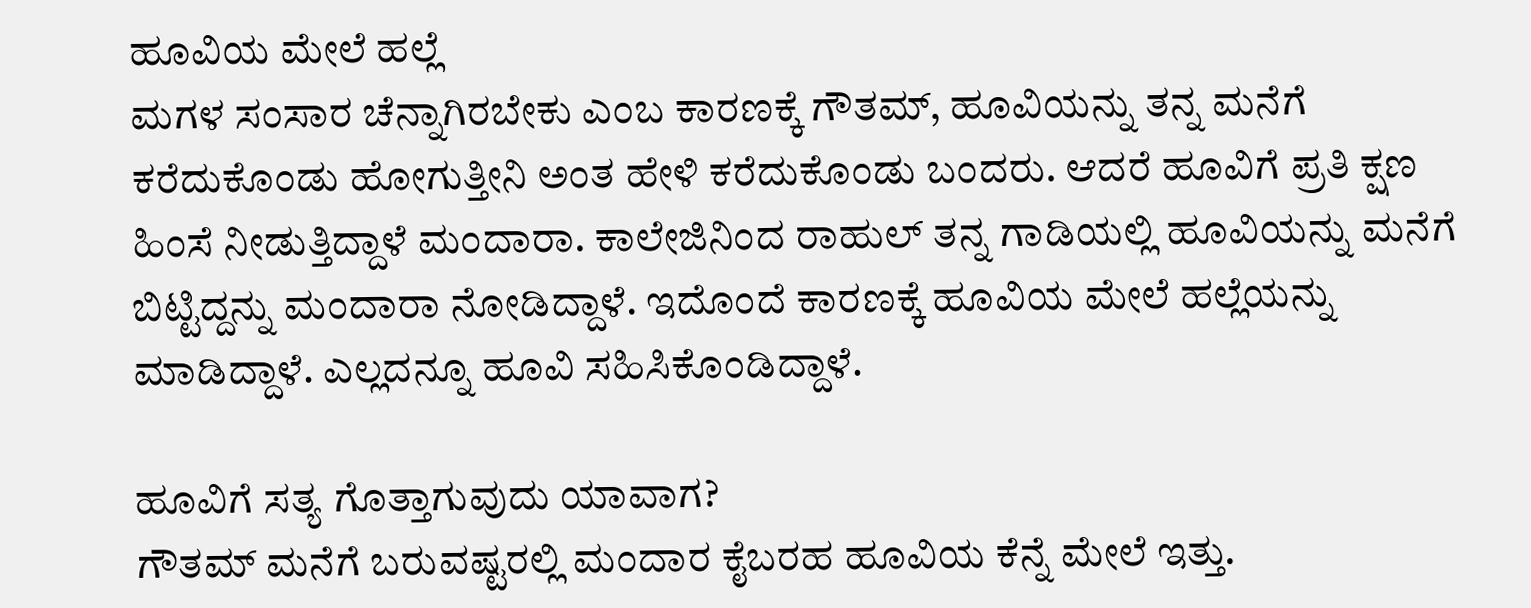ಹೂವಿಯ ಮೇಲೆ ಹಲ್ಲೆ
ಮಗಳ ಸಂಸಾರ ಚೆನ್ನಾಗಿರಬೇಕು ಎಂಬ ಕಾರಣಕ್ಕೆ ಗೌತಮ್, ಹೂವಿಯನ್ನು ತನ್ನ ಮನೆಗೆ ಕರೆದುಕೊಂಡು ಹೋಗುತ್ತೀನಿ ಅಂತ ಹೇಳಿ ಕರೆದುಕೊಂಡು ಬಂದರು. ಆದರೆ ಹೂವಿಗೆ ಪ್ರತಿ ಕ್ಷಣ ಹಿಂಸೆ ನೀಡುತ್ತಿದ್ದಾಳೆ ಮಂದಾರಾ. ಕಾಲೇಜಿನಿಂದ ರಾಹುಲ್ ತನ್ನ ಗಾಡಿಯಲ್ಲಿ ಹೂವಿಯನ್ನು ಮನೆಗೆ ಬಿಟ್ಟಿದ್ದನ್ನು ಮಂದಾರಾ ನೋಡಿದ್ದಾಳೆ. ಇದೊಂದೆ ಕಾರಣಕ್ಕೆ ಹೂವಿಯ ಮೇಲೆ ಹಲ್ಲೆಯನ್ನು ಮಾಡಿದ್ದಾಳೆ. ಎಲ್ಲದನ್ನೂ ಹೂವಿ ಸಹಿಸಿಕೊಂಡಿದ್ದಾಳೆ.

ಹೂವಿಗೆ ಸತ್ಯ ಗೊತ್ತಾಗುವುದು ಯಾವಾಗ?
ಗೌತಮ್ ಮನೆಗೆ ಬರುವಷ್ಟರಲ್ಲಿ ಮಂದಾರ ಕೈಬರಹ ಹೂವಿಯ ಕೆನ್ನೆ ಮೇಲೆ ಇತ್ತು.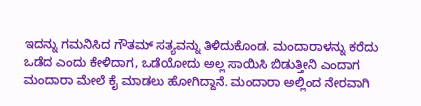ಇದನ್ನು ಗಮನಿಸಿದ ಗೌತಮ್ ಸತ್ಯವನ್ನು ತಿಳಿದುಕೊಂಡ. ಮಂದಾರಾಳನ್ನು ಕರೆದು ಒಡೆದ ಎಂದು ಕೇಳಿದಾಗ, ಒಡೆಯೋದು ಅಲ್ಲ ಸಾಯಿಸಿ ಬಿಡುತ್ತೀನಿ ಎಂದಾಗ ಮಂದಾರಾ ಮೇಲೆ ಕೈ ಮಾಡಲು ಹೋಗಿದ್ದಾನೆ. ಮಂದಾರಾ ಅಲ್ಲಿಂದ ನೇರವಾಗಿ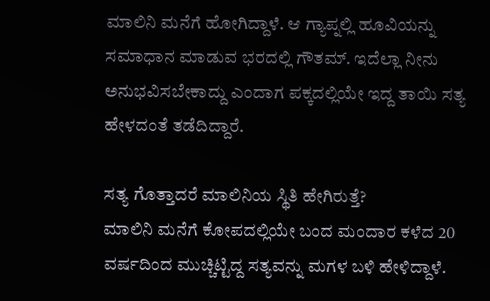ಮಾಲಿನಿ ಮನೆಗೆ ಹೋಗಿದ್ದಾಳೆ. ಆ ಗ್ಯಾಪ್ನಲ್ಲಿ ಹೂವಿಯನ್ನು ಸಮಾಧಾನ ಮಾಡುವ ಭರದಲ್ಲಿ ಗೌತಮ್. ಇದೆಲ್ಲಾ ನೀನು ಅನುಭವಿಸಬೇಕಾದ್ದು ಎಂದಾಗ ಪಕ್ಕದಲ್ಲಿಯೇ ಇದ್ದ ತಾಯಿ ಸತ್ಯ ಹೇಳದಂತೆ ತಡೆದಿದ್ದಾರೆ.

ಸತ್ಯ ಗೊತ್ತಾದರೆ ಮಾಲಿನಿಯ ಸ್ಥಿತಿ ಹೇಗಿರುತ್ತೆ?
ಮಾಲಿನಿ ಮನೆಗೆ ಕೋಪದಲ್ಲಿಯೇ ಬಂದ ಮಂದಾರ ಕಳೆದ 20 ವರ್ಷದಿಂದ ಮುಚ್ಚಿಟ್ಟಿದ್ದ ಸತ್ಯವನ್ನು ಮಗಳ ಬಳಿ ಹೇಳಿದ್ದಾಳೆ.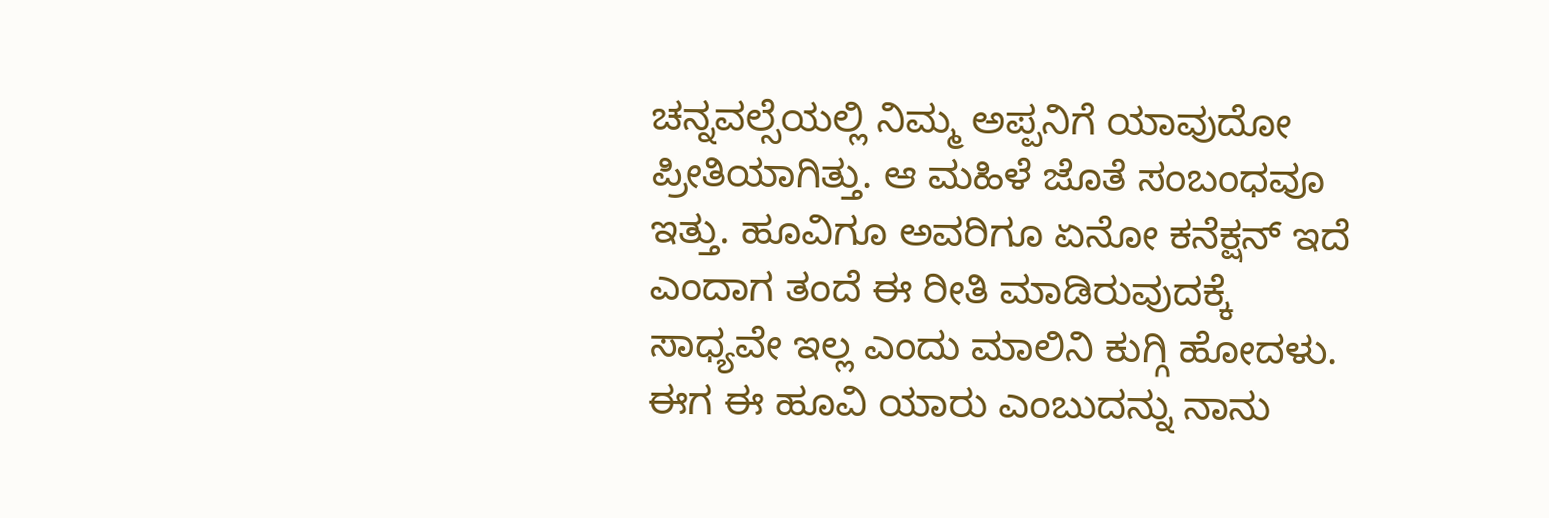ಚನ್ನವಲ್ಸೆಯಲ್ಲಿ ನಿಮ್ಮ ಅಪ್ಪನಿಗೆ ಯಾವುದೋ ಪ್ರೀತಿಯಾಗಿತ್ತು. ಆ ಮಹಿಳೆ ಜೊತೆ ಸಂಬಂಧವೂ ಇತ್ತು. ಹೂವಿಗೂ ಅವರಿಗೂ ಏನೋ ಕನೆಕ್ಷನ್ ಇದೆ ಎಂದಾಗ ತಂದೆ ಈ ರೀತಿ ಮಾಡಿರುವುದಕ್ಕೆ ಸಾಧ್ಯವೇ ಇಲ್ಲ ಎಂದು ಮಾಲಿನಿ ಕುಗ್ಗಿ ಹೋದಳು. ಈಗ ಈ ಹೂವಿ ಯಾರು ಎಂಬುದನ್ನು ನಾನು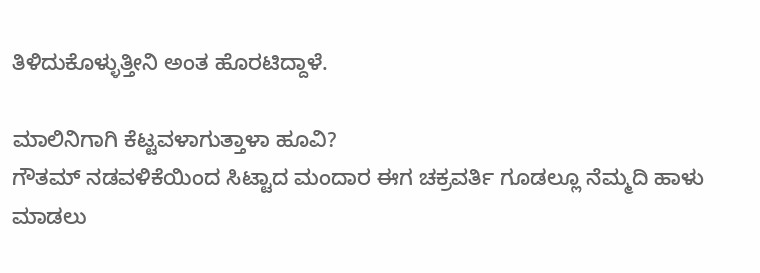ತಿಳಿದುಕೊಳ್ಳುತ್ತೀನಿ ಅಂತ ಹೊರಟಿದ್ದಾಳೆ.

ಮಾಲಿನಿಗಾಗಿ ಕೆಟ್ಟವಳಾಗುತ್ತಾಳಾ ಹೂವಿ?
ಗೌತಮ್ ನಡವಳಿಕೆಯಿಂದ ಸಿಟ್ಟಾದ ಮಂದಾರ ಈಗ ಚಕ್ರವರ್ತಿ ಗೂಡಲ್ಲೂ ನೆಮ್ಮದಿ ಹಾಳು ಮಾಡಲು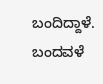ಬಂದಿದ್ದಾಳೆ. ಬಂದವಳೆ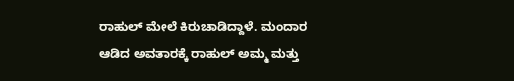ರಾಹುಲ್ ಮೇಲೆ ಕಿರುಚಾಡಿದ್ದಾಳೆ. ಮಂದಾರ ಆಡಿದ ಅವತಾರಕ್ಕೆ ರಾಹುಲ್ ಅಮ್ಮ ಮತ್ತು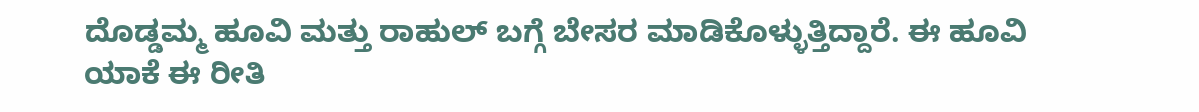ದೊಡ್ಡಮ್ಮ ಹೂವಿ ಮತ್ತು ರಾಹುಲ್ ಬಗ್ಗೆ ಬೇಸರ ಮಾಡಿಕೊಳ್ಳುತ್ತಿದ್ದಾರೆ. ಈ ಹೂವಿ ಯಾಕೆ ಈ ರೀತಿ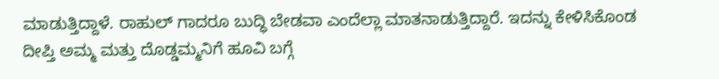ಮಾಡುತ್ತಿದ್ದಾಳೆ. ರಾಹುಲ್ ಗಾದರೂ ಬುದ್ಧಿ ಬೇಡವಾ ಎಂದೆಲ್ಲಾ ಮಾತನಾಡುತ್ತಿದ್ದಾರೆ. ಇದನ್ನು ಕೇಳಿಸಿಕೊಂಡ ದೀಪ್ತಿ ಅಮ್ಮ ಮತ್ತು ದೊಡ್ಡಮ್ಮನಿಗೆ ಹೂವಿ ಬಗ್ಗೆ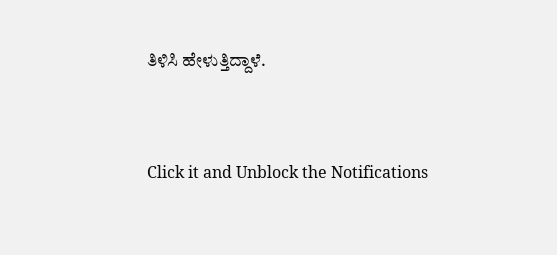ತಿಳಿಸಿ ಹೇಳುತ್ತಿದ್ದಾಳೆ.


Click it and Unblock the Notifications